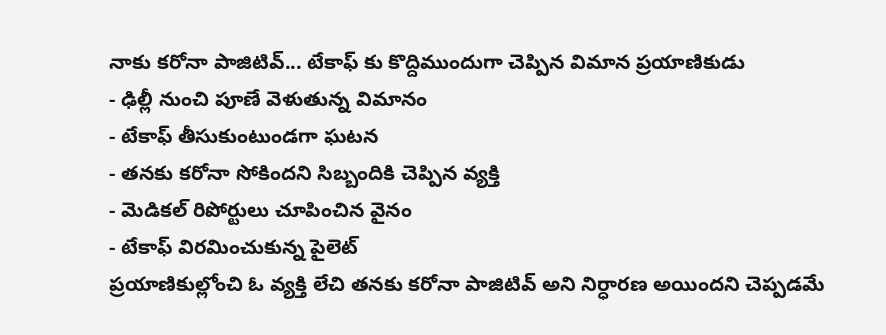నాకు కరోనా పాజిటివ్... టేకాఫ్ కు కొద్దిముందుగా చెప్పిన విమాన ప్రయాణికుడు
- ఢిల్లీ నుంచి పూణే వెళుతున్న విమానం
- టేకాఫ్ తీసుకుంటుండగా ఘటన
- తనకు కరోనా సోకిందని సిబ్బందికి చెప్పిన వ్యక్తి
- మెడికల్ రిపోర్టులు చూపించిన వైనం
- టేకాఫ్ విరమించుకున్న పైలెట్
ప్రయాణికుల్లోంచి ఓ వ్యక్తి లేచి తనకు కరోనా పాజిటివ్ అని నిర్ధారణ అయిందని చెప్పడమే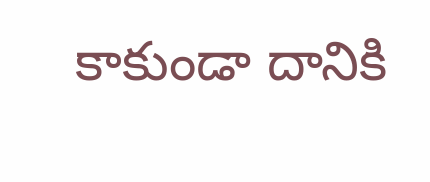కాకుండా దానికి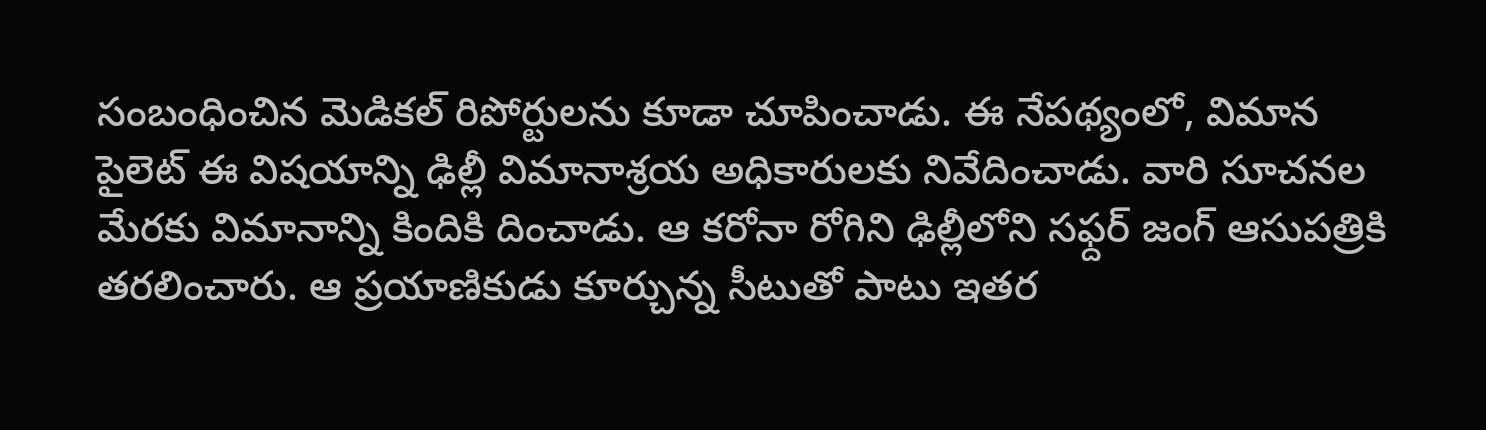సంబంధించిన మెడికల్ రిపోర్టులను కూడా చూపించాడు. ఈ నేపథ్యంలో, విమాన పైలెట్ ఈ విషయాన్ని ఢిల్లీ విమానాశ్రయ అధికారులకు నివేదించాడు. వారి సూచనల మేరకు విమానాన్ని కిందికి దించాడు. ఆ కరోనా రోగిని ఢిల్లీలోని సఫ్దర్ జంగ్ ఆసుపత్రికి తరలించారు. ఆ ప్రయాణికుడు కూర్చున్న సీటుతో పాటు ఇతర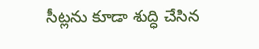సీట్లను కూడా శుద్ధి చేసిన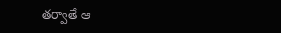తర్వాతే ఆ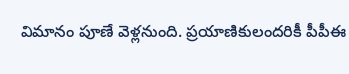విమానం పూణే వెళ్లనుంది. ప్రయాణికులందరికీ పీపీఈ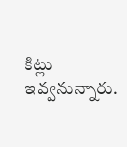కిట్లు ఇవ్వనున్నారు.